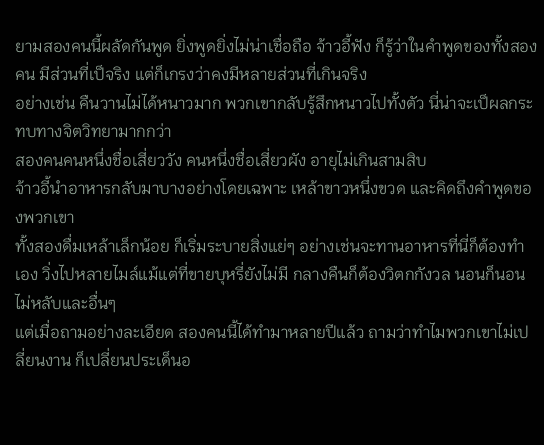ยามสองคนนี้ผลัดกันพูด ยิ่งพูดยิ่งไม่น่าเชื่อถือ จ้าวอี้ฟัง ก็รู้ว่าในคำพูดของทั้งสองคน มีส่วนที่เป็จริง แต่ก็เกรงว่าคงมีหลายส่วนที่เกินจริง
อย่างเช่น คืนวานไม่ได้หนาวมาก พวกเขากลับรู้สึกหนาวไปทั้งตัว นี่น่าจะเป็ผลกระทบทางจิตวิทยามากกว่า
สองคนคนหนึ่งชื่อเสี่ยววัง คนหนึ่งชื่อเสี่ยวผัง อายุไม่เกินสามสิบ
จ้าวอี้นำอาหารกลับมาบางอย่างโดยเฉพาะ เหล้าขาวหนึ่งขวด และคิดถึงคำพูดของพวกเขา
ทั้งสองดื่มเหล้าเล็กน้อย ก็เริ่มระบายสิ่งแย่ๆ อย่างเช่นจะทานอาหารที่นี่ก็ต้องทำเอง วิ่งไปหลายไมล์แม้แต่ที่ขายบุหรี่ยังไม่มี กลางคืนก็ต้องวิตกกังวล นอนก็นอนไม่หลับและอื่นๆ
แต่เมื่อถามอย่างละเอียด สองคนนี้ได้ทำมาหลายปีแล้ว ถามว่าทำไมพวกเขาไม่เปลี่ยนงาน ก็เปลี่ยนประเด็นอ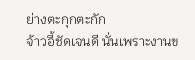ย่างตะกุกตะกัก
จ้าวอี้ชัดเจนดี นั่นเพราะงานข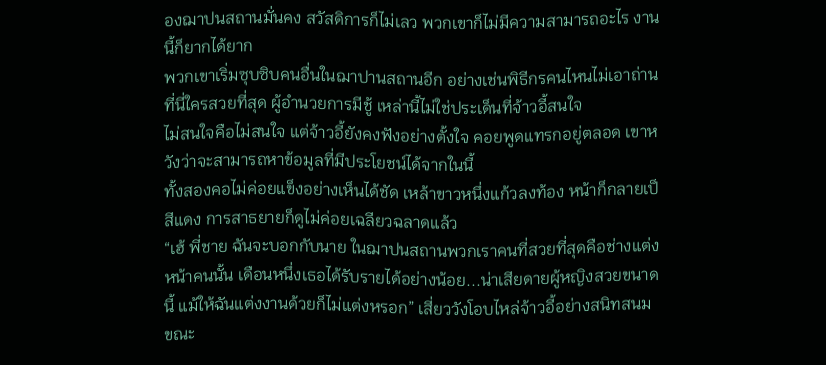องฌาปนสถานมั่นคง สวัสดิการก็ไม่เลว พวกเขาก็ไม่มีความสามารถอะไร งานนี้ก็ยากได้ยาก
พวกเขาเริ่มซุบซิบคนอื่นในฌาปานสถานอีก อย่างเช่นพิธีกรคนไหนไม่เอาถ่าน ที่นี่ใครสวยที่สุด ผู้อำนวยการมีชู้ เหล่านี้ไม่ใช่ประเด็นที่จ้าวอี้สนใจ
ไม่สนใจคือไม่สนใจ แต่จ้าวอี้ยังคงฟังอย่างตั้งใจ คอยพูดแทรกอยู่ตลอด เขาหวังว่าจะสามารถหาข้อมูลที่มีประโยชน์ได้จากในนี้
ทั้งสองคอไม่ค่อยแข็งอย่างเห็นได้ชัด เหล้าขาวหนึ่งแก้วลงท้อง หน้าก็กลายเป็สีแดง การสาธยายก็ดูไม่ค่อยเฉลียวฉลาดแล้ว
“เฮ้ พี่ชาย ฉันจะบอกกับนาย ในฌาปนสถานพวกเราคนที่สวยที่สุดคือช่างแต่งหน้าคนนั้น เดือนหนึ่งเธอได้รับรายได้อย่างน้อย...น่าเสียดายผู้หญิงสวยขนาดนี้ แม้ให้ฉันแต่งงานด้วยก็ไม่แต่งหรอก” เสี่ยววังโอบไหล่จ้าวอี้อย่างสนิทสนม ขณะ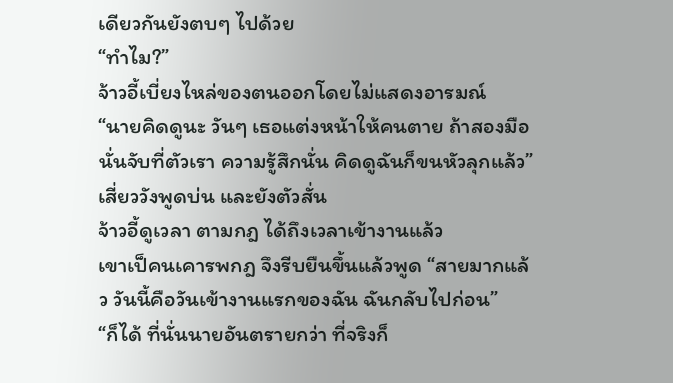เดียวกันยังตบๆ ไปด้วย
“ทำไม?”
จ้าวอี้เบี่ยงไหล่ของตนออกโดยไม่แสดงอารมณ์
“นายคิดดูนะ วันๆ เธอแต่งหน้าให้คนตาย ถ้าสองมือนั่นจับที่ตัวเรา ความรู้สึกนั่น คิดดูฉันก็ขนหัวลุกแล้ว” เสี่ยววังพูดบ่น และยังตัวสั่น
จ้าวอี้ดูเวลา ตามกฎ ได้ถึงเวลาเข้างานแล้ว
เขาเป็คนเคารพกฎ จึงรีบยืนขึ้นแล้วพูด “สายมากแล้ว วันนี้คือวันเข้างานแรกของฉัน ฉันกลับไปก่อน”
“ก็ได้ ที่นั่นนายอันตรายกว่า ที่จริงก็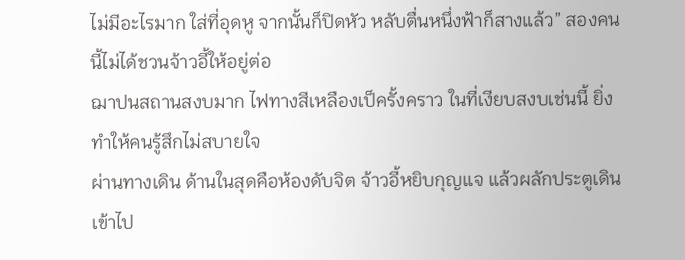ไม่มีอะไรมาก ใส่ที่อุดหู จากนั้นก็ปิดหัว หลับตื่นหนึ่งฟ้าก็สางแล้ว” สองคนนี้ไม่ได้ชวนจ้าวอี้ให้อยู่ต่อ
ฌาปนสถานสงบมาก ไฟทางสีเหลืองเป็ครั้งคราว ในที่เงียบสงบเช่นนี้ ยิ่งทำให้คนรู้สึกไม่สบายใจ
ผ่านทางเดิน ด้านในสุดคือห้องดับจิต จ้าวอี้หยิบกุญแจ แล้วผลักประตูเดินเข้าไป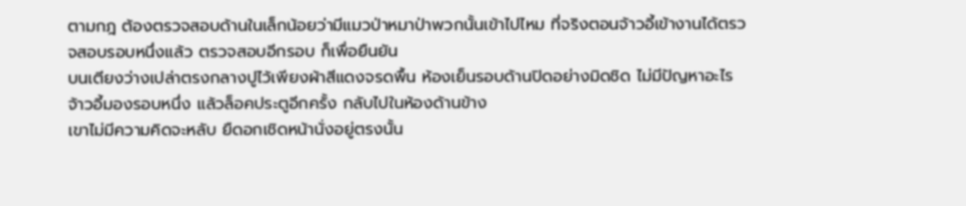ตามกฎ ต้องตรวจสอบด้านในเล็กน้อยว่ามีแมวป่าหมาป่าพวกนั้นเข้าไปไหม ที่จริงตอนจ้าวอี้เข้างานได้ตรวจสอบรอบหนึ่งแล้ว ตรวจสอบอีกรอบ ก็เพื่อยืนยัน
บนเตียงว่างเปล่าตรงกลางปูไว้เพียงผ้าสีแดงจรดพื้น ห้องเย็นรอบด้านปิดอย่างมิดชิด ไม่มีปัญหาอะไร
จ้าวอี้มองรอบหนึ่ง แล้วล็อคประตูอีกครั้ง กลับไปในห้องด้านข้าง
เขาไม่มีความคิดจะหลับ ยืดอกเชิดหน้านั่งอยู่ตรงนั้น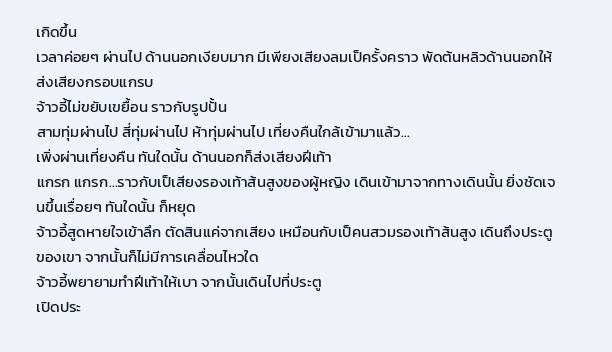เกิดขึ้น
เวลาค่อยๆ ผ่านไป ด้านนอกเงียบมาก มีเพียงเสียงลมเป็ครั้งคราว พัดต้นหลิวด้านนอกให้ส่งเสียงกรอบแกรบ
จ้าวอี้ไม่ขยับเขยื้อน ราวกับรูปปั้น
สามทุ่มผ่านไป สี่ทุ่มผ่านไป ห้าทุ่มผ่านไป เที่ยงคืนใกล้เข้ามาแล้ว...
เพิ่งผ่านเที่ยงคืน ทันใดนั้น ด้านนอกก็ส่งเสียงฝีเท้า
แกรก แกรก...ราวกับเป็เสียงรองเท้าส้นสูงของผู้หญิง เดินเข้ามาจากทางเดินนั้น ยิ่งชัดเจนขึ้นเรื่อยๆ ทันใดนั้น ก็หยุด
จ้าวอี้สูดหายใจเข้าลึก ตัดสินแค่จากเสียง เหมือนกับเป็คนสวมรองเท้าส้นสูง เดินถึงประตูของเขา จากนั้นก็ไม่มีการเคลื่อนไหวใด
จ้าวอี้พยายามทำฝีเท้าให้เบา จากนั้นเดินไปที่ประตู
เปิดประ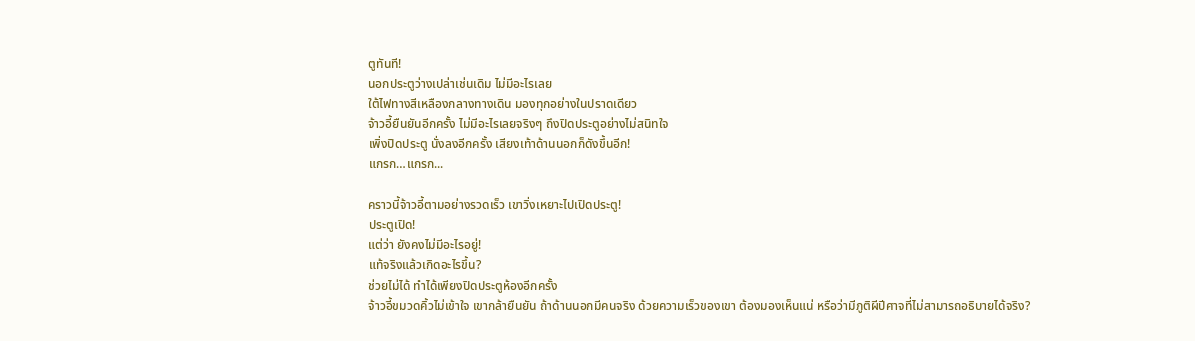ตูทันที!
นอกประตูว่างเปล่าเช่นเดิม ไม่มีอะไรเลย
ใต้ไฟทางสีเหลืองกลางทางเดิน มองทุกอย่างในปราดเดียว
จ้าวอี้ยืนยันอีกครั้ง ไม่มีอะไรเลยจริงๆ ถึงปิดประตูอย่างไม่สนิทใจ
เพิ่งปิดประตู นั่งลงอีกครั้ง เสียงเท้าด้านนอกก็ดังขึ้นอีก!
แกรก…แกรก...

คราวนี้จ้าวอี้ตามอย่างรวดเร็ว เขาวิ่งเหยาะไปเปิดประตู!
ประตูเปิด!
แต่ว่า ยังคงไม่มีอะไรอยู่!
แท้จริงแล้วเกิดอะไรขึ้น?
ช่วยไม่ได้ ทำได้เพียงปิดประตูห้องอีกครั้ง
จ้าวอี้ขมวดคิ้วไม่เข้าใจ เขากล้ายืนยัน ถ้าด้านนอกมีคนจริง ด้วยความเร็วของเขา ต้องมองเห็นแน่ หรือว่ามีภูติผีปีศาจที่ไม่สามารถอธิบายได้จริง?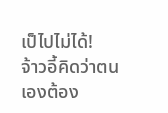เป็ไปไม่ได้!
จ้าวอี้คิดว่าตนเองต้อง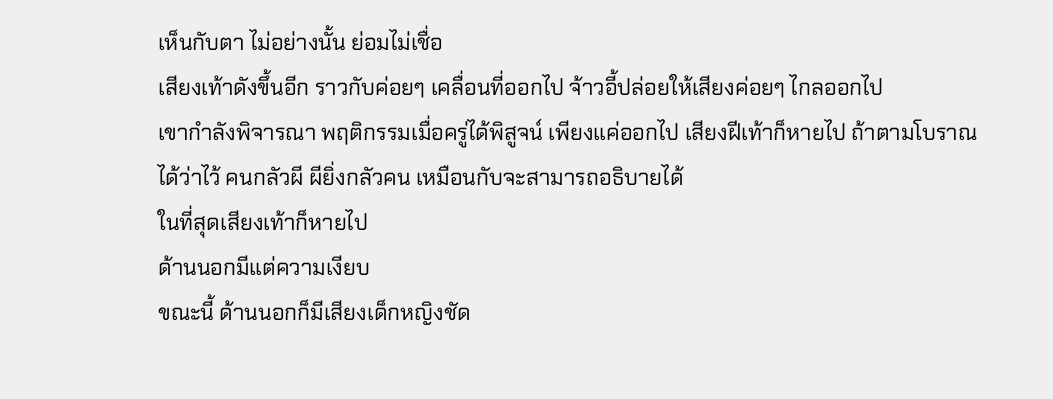เห็นกับตา ไม่อย่างนั้น ย่อมไม่เชื่อ
เสียงเท้าดังขึ้นอีก ราวกับค่อยๆ เคลื่อนที่ออกไป จ้าวอี้ปล่อยให้เสียงค่อยๆ ไกลออกไป
เขากำลังพิจารณา พฤติกรรมเมื่อครู่ได้พิสูจน์ เพียงแค่ออกไป เสียงฝีเท้าก็หายไป ถ้าตามโบราณได้ว่าไว้ คนกลัวผี ผียิ่งกลัวคน เหมือนกับจะสามารถอธิบายได้
ในที่สุดเสียงเท้าก็หายไป
ด้านนอกมีแต่ความเงียบ
ขณะนี้ ด้านนอกก็มีเสียงเด็กหญิงชัด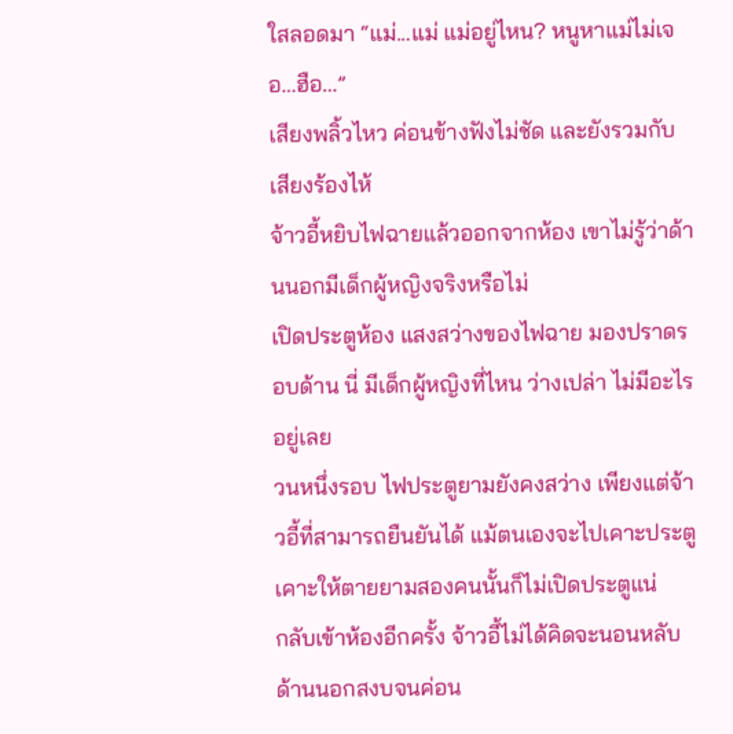ใสลอดมา “แม่...แม่ แม่อยู่ไหน? หนูหาแม่ไม่เจอ...ฮือ...”
เสียงพลิ้วไหว ค่อนข้างฟังไม่ชัด และยังรวมกับเสียงร้องไห้
จ้าวอี้หยิบไฟฉายแล้วออกจากห้อง เขาไม่รู้ว่าด้านนอกมีเด็กผู้หญิงจริงหรือไม่
เปิดประตูห้อง แสงสว่างของไฟฉาย มองปราดรอบด้าน นี่ มีเด็กผู้หญิงที่ไหน ว่างเปล่า ไม่มีอะไรอยู่เลย
วนหนึ่งรอบ ไฟประตูยามยังคงสว่าง เพียงแต่จ้าวอี้ที่สามารถยืนยันได้ แม้ตนเองจะไปเคาะประตู เคาะให้ตายยามสองคนนั้นก็ไม่เปิดประตูแน่
กลับเข้าห้องอีกครั้ง จ้าวอี้ไม่ได้คิดจะนอนหลับ ด้านนอกสงบจนค่อน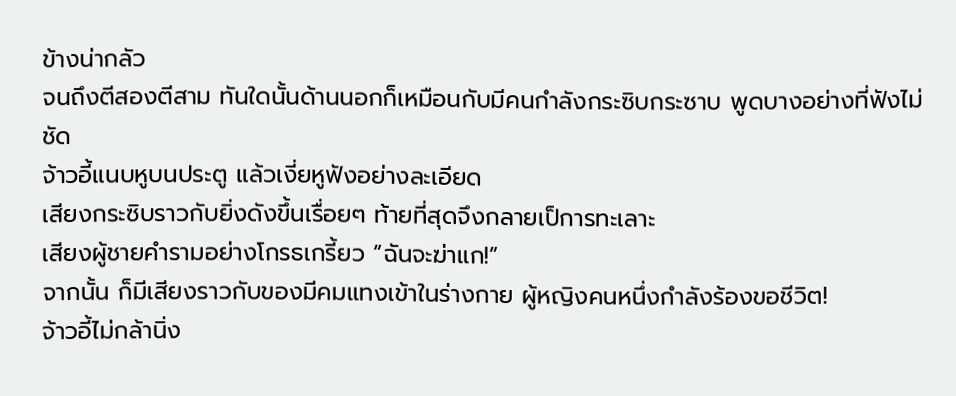ข้างน่ากลัว
จนถึงตีสองตีสาม ทันใดนั้นด้านนอกก็เหมือนกับมีคนกำลังกระซิบกระซาบ พูดบางอย่างที่ฟังไม่ชัด
จ้าวอี้แนบหูบนประตู แล้วเงี่ยหูฟังอย่างละเอียด
เสียงกระซิบราวกับยิ่งดังขึ้นเรื่อยๆ ท้ายที่สุดจึงกลายเป็การทะเลาะ
เสียงผู้ชายคำรามอย่างโกรธเกรี้ยว “ฉันจะฆ่าแก!”
จากนั้น ก็มีเสียงราวกับของมีคมแทงเข้าในร่างกาย ผู้หญิงคนหนึ่งกำลังร้องขอชีวิต!
จ้าวอี้ไม่กล้านิ่ง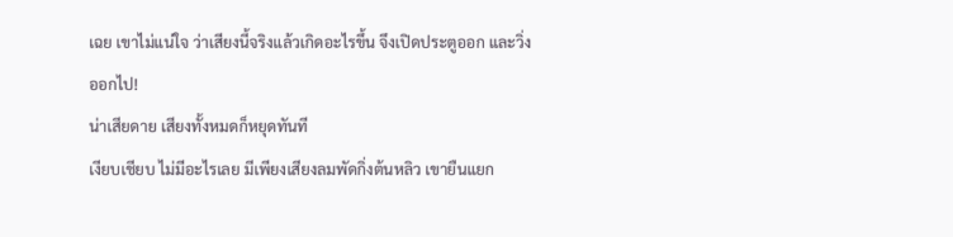เฉย เขาไม่แน่ใจ ว่าเสียงนี้จริงแล้วเกิดอะไรขึ้น จึงเปิดประตูออก และวิ่งออกไป!
น่าเสียดาย เสียงทั้งหมดก็หยุดทันที
เงียบเชียบ ไม่มีอะไรเลย มีเพียงเสียงลมพัดกิ่งต้นหลิว เขายืนแยก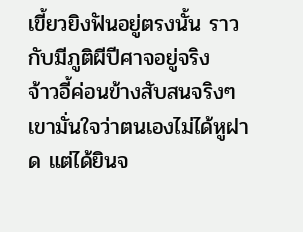เขี้ยวยิงฟันอยู่ตรงนั้น ราวกับมีภูติผีปีศาจอยู่จริง
จ้าวอี้ค่อนข้างสับสนจริงๆ
เขามั่นใจว่าตนเองไม่ได้หูฝาด แต่ได้ยินจ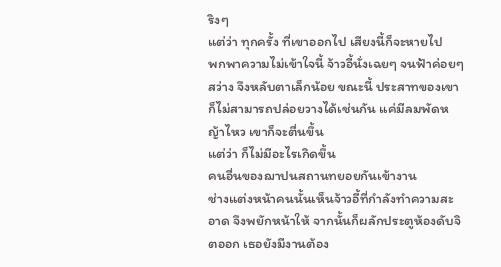ริงๆ
แต่ว่า ทุกครั้ง ที่เขาออกไป เสียงนี้ก็จะหายไป
พกพาความไม่เข้าใจนี้ จ้าวอี้นั่งเฉยๆ จนฟ้าค่อยๆ สว่าง จึงหลับตาเล็กน้อย ขณะนี้ ประสาทของเขาก็ไม่สามารถปล่อยวางได้เช่นกัน แค่มีลมพัดหญ้าไหว เขาก็จะตื่นขึ้น
แต่ว่า ก็ไม่มีอะไรเกิดขึ้น
คนอื่นของฌาปนสถานทยอยกันเข้างาน
ช่างแต่งหน้าคนนั้นเห็นจ้าวอี้ที่กำลังทำความสะอาด จึงพยักหน้าให้ จากนั้นก็ผลักประตูห้องดับจิตออก เธอยังมีงานต้อง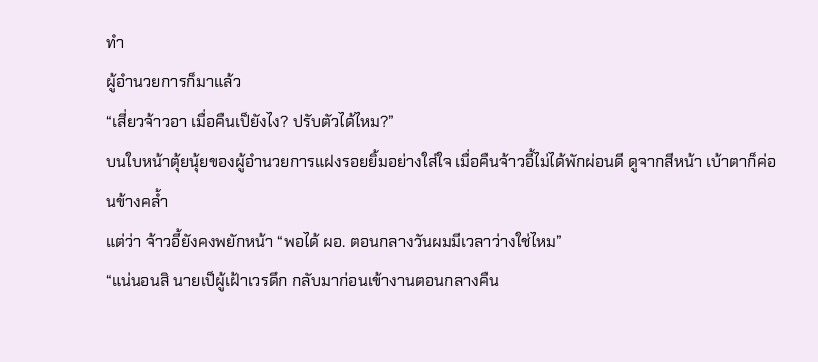ทำ
ผู้อำนวยการก็มาแล้ว
“เสี่ยวจ้าวอา เมื่อคืนเป็ยังไง? ปรับตัวได้ไหม?”
บนใบหน้าตุ้ยนุ้ยของผู้อำนวยการแฝงรอยยิ้มอย่างใส่ใจ เมื่อคืนจ้าวอี้ไม่ได้พักผ่อนดี ดูจากสีหน้า เบ้าตาก็ค่อนข้างคล้ำ
แต่ว่า จ้าวอี้ยังคงพยักหน้า “พอได้ ผอ. ตอนกลางวันผมมีเวลาว่างใช่ไหม”
“แน่นอนสิ นายเป็ผู้เฝ้าเวรดึก กลับมาก่อนเข้างานตอนกลางคืน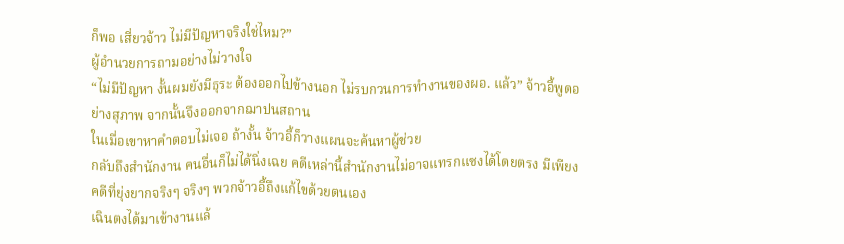ก็พอ เสี่ยวจ้าว ไม่มีปัญหาจริงใช่ไหม?”
ผู้อำนวยการถามอย่างไม่วางใจ
“ไม่มีปัญหา งั้นผมยังมีธุระ ต้องออกไปข้างนอก ไม่รบกวนการทำงานของผอ. แล้ว” จ้าวอี้พูดอย่างสุภาพ จากนั้นจึงออกจากฌาปนสถาน
ในเมื่อเขาหาคำตอบไม่เจอ ถ้างั้น จ้าวอี้ก็วางแผนจะค้นหาผู้ช่วย
กลับถึงสำนักงาน คนอื่นก็ไม่ได้นิ่งเฉย คดีเหล่านี้สำนักงานไม่อาจแทรกแซงได้โดยตรง มีเพียงคดีที่ยุ่งยากจริงๆ จริงๆ พวกจ้าวอี้ถึงแก้ไขด้วยตนเอง
เฉินตงได้มาเข้างานแล้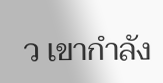ว เขากำลัง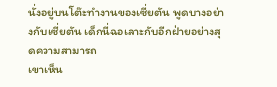นั่งอยู่บนโต๊ะทำงานของเซี่ยตัน พูดบางอย่างกับเซี่ยตัน เด็กนี่ฉอเลาะกับอีกฝ่ายอย่างสุดความสามารถ
เขาเห็น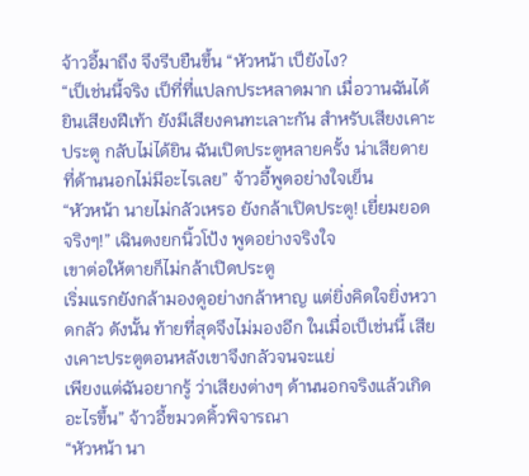จ้าวอี้มาถึง จึงรีบยืนขึ้น “หัวหน้า เป็ยังไง?
“เป็เช่นนี้จริง เป็ที่ที่แปลกประหลาดมาก เมื่อวานฉันได้ยินเสียงฝีเท้า ยังมีเสียงคนทะเลาะกัน สำหรับเสียงเคาะประตู กลับไม่ได้ยิน ฉันเปิดประตูหลายครั้ง น่าเสียดาย ที่ด้านนอกไม่มีอะไรเลย” จ้าวอี้พูดอย่างใจเย็น
“หัวหน้า นายไม่กลัวเหรอ ยังกล้าเปิดประตู! เยี่ยมยอดจริงๆ!” เฉินตงยกนิ้วโป้ง พูดอย่างจริงใจ
เขาต่อให้ตายก็ไม่กล้าเปิดประตู
เริ่มแรกยังกล้ามองดูอย่างกล้าหาญ แต่ยิ่งคิดใจยิ่งหวาดกลัว ดังนั้น ท้ายที่สุดจึงไม่มองอีก ในเมื่อเป็เช่นนี้ เสียงเคาะประตูตอนหลังเขาจึงกลัวจนจะแย่
เพียงแต่ฉันอยากรู้ ว่าเสียงต่างๆ ด้านนอกจริงแล้วเกิดอะไรขึ้น” จ้าวอี้ขมวดคิ้วพิจารณา
“หัวหน้า นา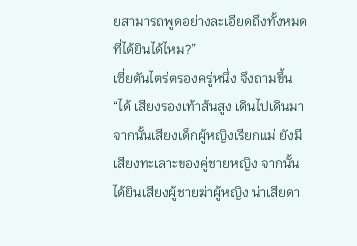ยสามารถพูดอย่างละเอียดถึงทั้งหมดที่ได้ยินได้ไหม?”
เซี่ยตันไตร่ตรองครู่หนึ่ง จึงถามขึ้น
“ได้ เสียงรองเท้าส้นสูง เดินไปเดินมา จากนั้นเสียงเด็กผู้หญิงเรียกแม่ ยังมีเสียงทะเลาะของคู่ชายหญิง จากนั้นได้ยินเสียงผู้ชายฆ่าผู้หญิง น่าเสียดา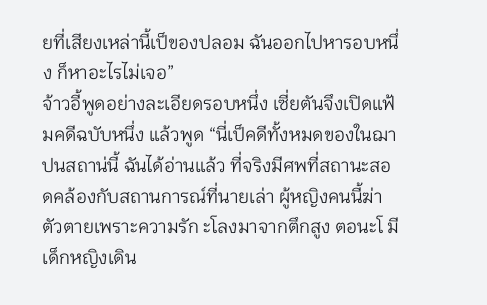ยที่เสียงเหล่านี้เป็ของปลอม ฉันออกไปหารอบหนึ่ง ก็หาอะไรไม่เจอ”
จ้าวอี้พูดอย่างละเอียดรอบหนึ่ง เซี่ยตันจึงเปิดแฟ้มคดีฉบับหนึ่ง แล้วพูด “นี่เป็คดีทั้งหมดของในฌาปนสถาน่นี้ ฉันได้อ่านแล้ว ที่จริงมีศพที่สถานะสอดคล้องกับสถานการณ์ที่นายเล่า ผู้หญิงคนนี้ฆ่าตัวตายเพราะความรัก ะโลงมาจากตึกสูง ตอนะโ มีเด็กหญิงเดิน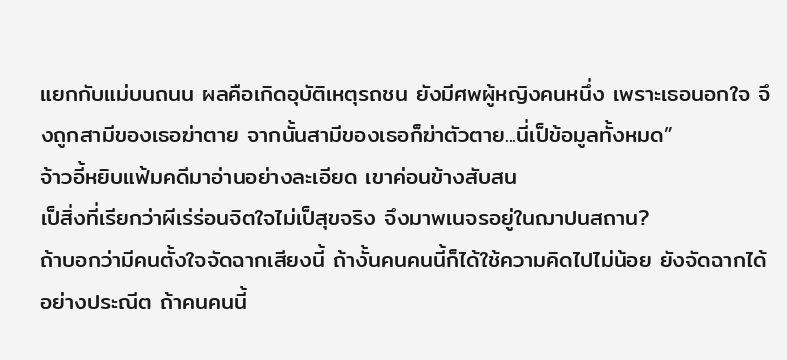แยกกับแม่บนถนน ผลคือเกิดอุบัติเหตุรถชน ยังมีศพผู้หญิงคนหนึ่ง เพราะเธอนอกใจ จึงถูกสามีของเธอฆ่าตาย จากนั้นสามีของเธอก็ฆ่าตัวตาย...นี่เป็ข้อมูลทั้งหมด”
จ้าวอี้หยิบแฟ้มคดีมาอ่านอย่างละเอียด เขาค่อนข้างสับสน
เป็สิ่งที่เรียกว่าผีเร่ร่อนจิตใจไม่เป็สุขจริง จึงมาพเนจรอยู่ในฌาปนสถาน?
ถ้าบอกว่ามีคนตั้งใจจัดฉากเสียงนี้ ถ้างั้นคนคนนี้ก็ได้ใช้ความคิดไปไม่น้อย ยังจัดฉากได้อย่างประณีต ถ้าคนคนนี้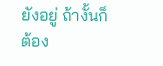ยังอยู่ ถ้างั้นก็ต้อง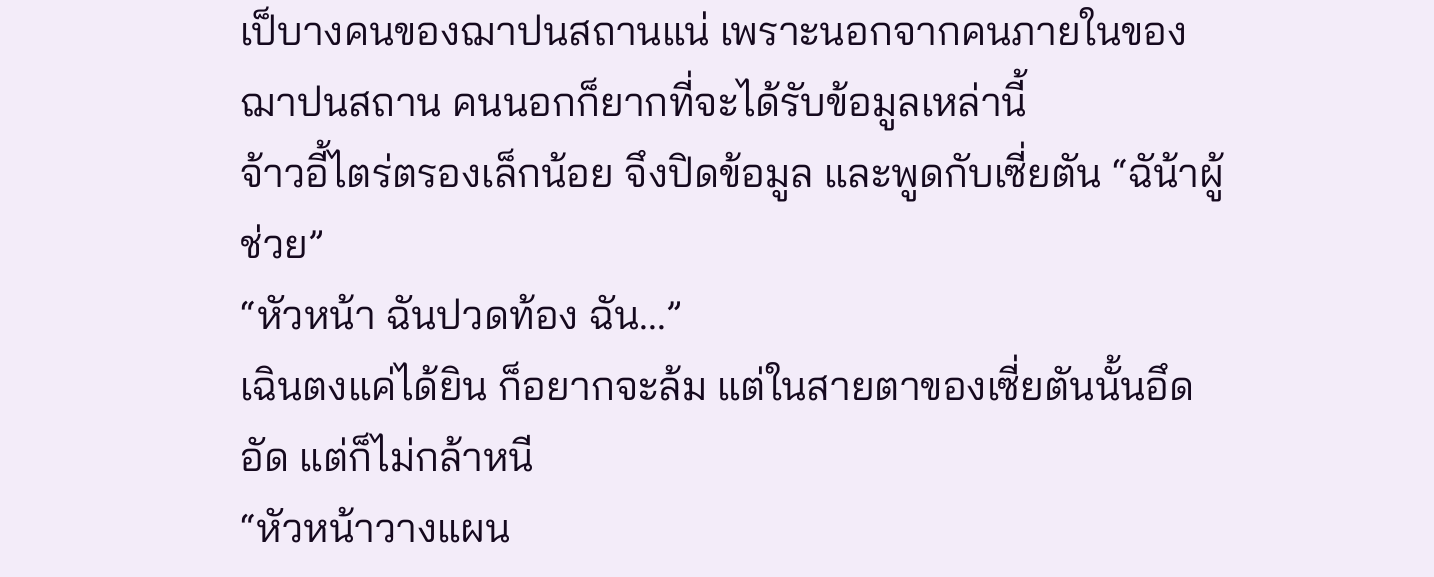เป็บางคนของฌาปนสถานแน่ เพราะนอกจากคนภายในของฌาปนสถาน คนนอกก็ยากที่จะได้รับข้อมูลเหล่านี้
จ้าวอี้ไตร่ตรองเล็กน้อย จึงปิดข้อมูล และพูดกับเซี่ยตัน “ฉัน้าผู้ช่วย”
“หัวหน้า ฉันปวดท้อง ฉัน...”
เฉินตงแค่ได้ยิน ก็อยากจะล้ม แต่ในสายตาของเซี่ยตันนั้นอึดอัด แต่ก็ไม่กล้าหนี
“หัวหน้าวางแผน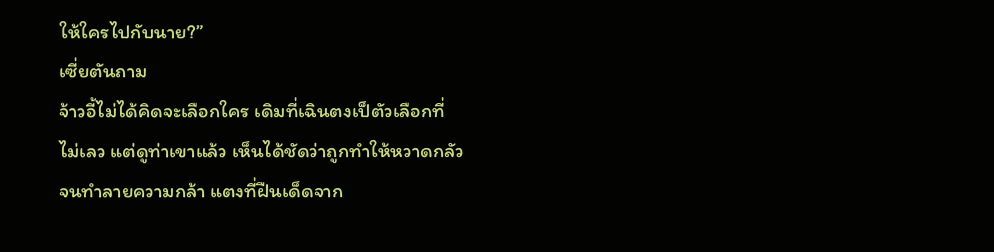ให้ใครไปกับนาย?”
เซี่ยตันถาม
จ้าวอี้ไม่ได้คิดจะเลือกใคร เดิมที่เฉินตงเป็ตัวเลือกที่ไม่เลว แต่ดูท่าเขาแล้ว เห็นได้ชัดว่าถูกทำให้หวาดกลัวจนทำลายความกล้า แตงที่ฝืนเด็ดจาก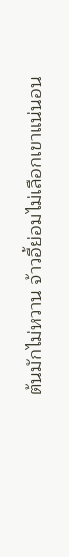ต้นมักไม่หวาน จ้าวอี้ย่อมไม่เลือกเขาแน่นอน